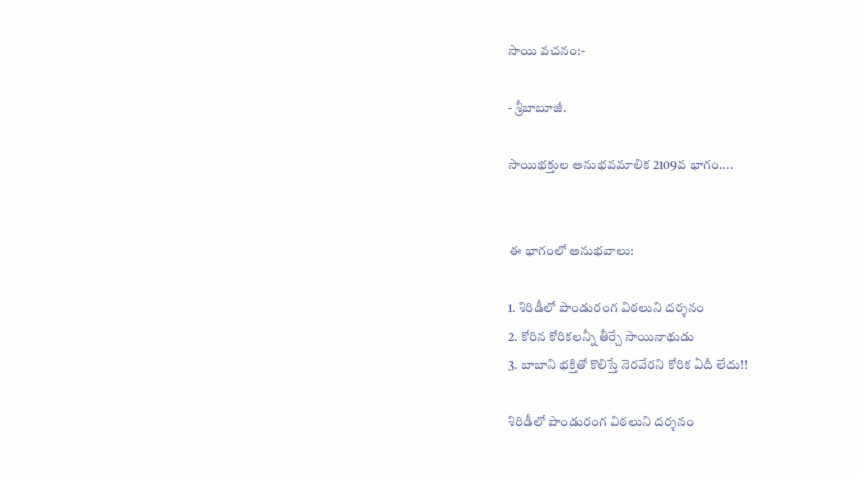సాయి వచనం:-

- శ్రీబాబూజీ.

సాయిభక్తుల అనుభవమాలిక 2109వ భాగం....


ఈ భాగంలో అనుభవాలు:

1. శిరిడీలో పాండురంగ విఠలుని దర్శనం
2. కోరిన కోరికలన్నీ తీర్చే సాయినాథుడు
3. బాబాని భక్తితో కొలిస్తే నెరవేరని కోరిక ఏదీ లేదు!!

శిరిడీలో పాండురంగ విఠలుని దర్శనం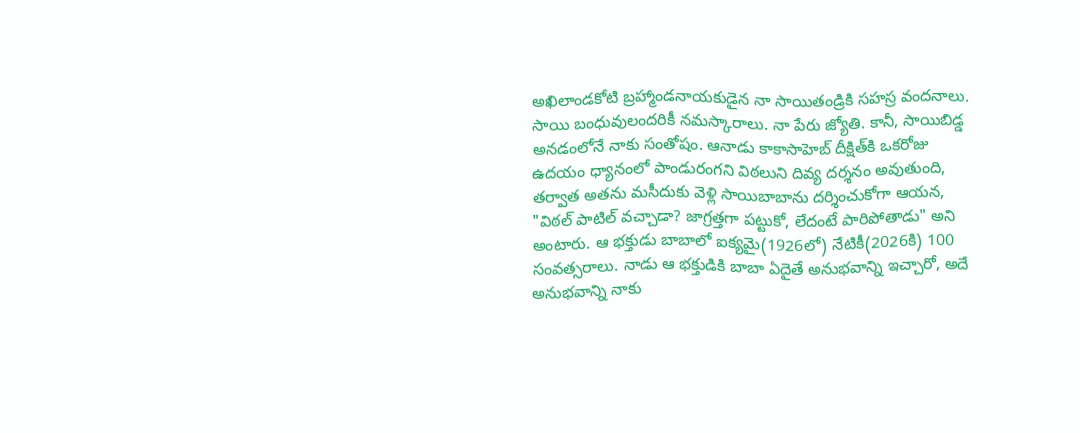అఖిలాండకోటి బ్రహ్మాండనాయకుడైన నా సాయితండ్రికి సహస్ర వందనాలు. సాయి బంధువులందరికీ నమస్కారాలు. నా పేరు జ్యోతి. కానీ, సాయిబిడ్డ అనడంలోనే నాకు సంతోషం. ఆనాడు కాకాసాహెబ్ దీక్షిత్‌‌కి ఒకరోజు ఉదయం ధ్యానంలో పాండురంగని విఠలుని దివ్య దర్శనం అవుతుంది, తర్వాత అతను మసీదుకు వెళ్లి సాయిబాబాను దర్శించుకోగా ఆయన, "విఠల్ పాటిల్ వచ్చాడా? జాగ్రత్తగా పట్టుకో, లేదంటే పారిపోతాడు" అని అంటారు. ఆ భక్తుడు బాబాలో ఐక్యమై(1926లో) నేటికీ(2026కి) 100 సంవత్సరాలు. నాడు ఆ భక్తుడికి బాబా ఏదైతే అనుభవాన్ని ఇచ్చారో, అదే అనుభవాన్ని నాకు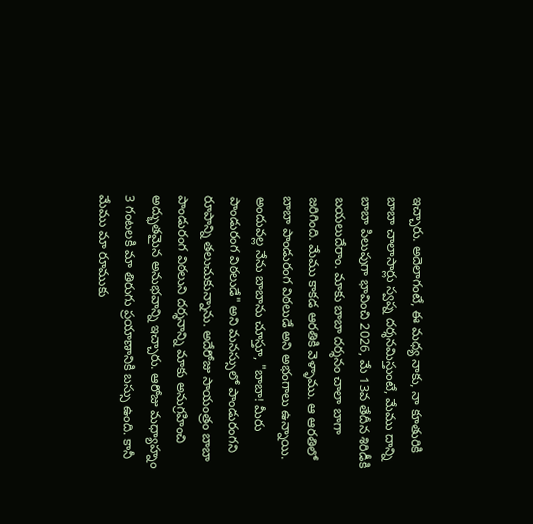ఇచ్చారు. అదెలాగంటే, ఈ మధ్య నాకు, నా కూతురికి బాబా చాలాసార్లు స్వప్న దర్శనమిస్తుంటే, మేము దాన్ని బాబా పిలుపుగా భావించి 2026, మే 13వ తేదీన శిరిడీకి బయలుదేరాం. మాకు బాబా దర్శనం చాలా బాగా జరిగింది. మేము కాకడ ఆరతికి వెళ్ళాము. ఆ ఆరతిలో బాబా పాండురంగ విఠలుడే అని అభంగాలు ఉన్నాయి. అందువల్ల నేను బాబాను చూస్తూ, "బాబా! మీరు పాండురంగ విఠలుడే" అని మనస్సులో పాండురంగని రూపాన్ని తలుచుకున్నాను. అదేరోజు సాయంత్రం బాబా పాండురంగ విఠలుని దర్శనాన్ని మాకు అనుగ్రహించి అద్భుతమైన అనుభవాన్ని ఇచ్చారు. ఆరోజు మధ్యాహ్నం 3 గంటలకి మా తిరుగు ప్రయాణానికి బస్సు ఉంది. కానీ మేము మా రూముకు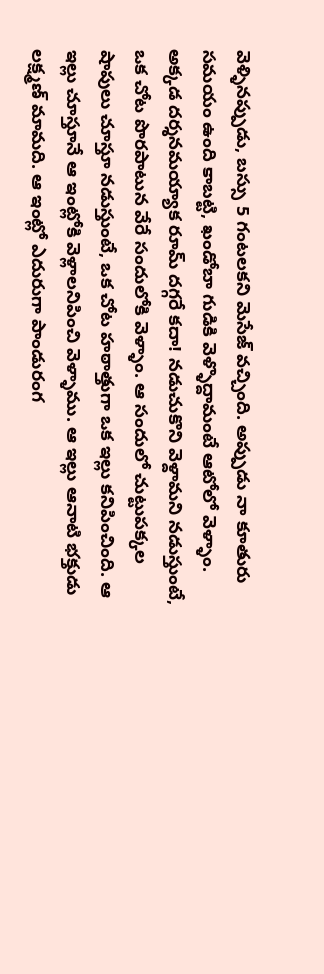వెళ్ళినప్పుడు, బస్సు 5 గంటలకని మెసేజ్ వచ్చింది. అప్పుడు నా కూతురు సమయం ఉంది కాబట్టి, ఖండోబా గుడికి వెళ్ళొద్దామంటే ఆటోలో వెళ్ళాం. అక్కడ దర్శనమయ్యాక రూమ్ దగ్గరే కదా! నడుచుకొని వెళ్దామని నడుస్తుంటే, ఒక చోట పొరపాటున వేరే సందులోకి వెళ్ళాం. ఆ సందులో చుట్టుపక్కల షాపులు చూస్తూ నడుస్తుంటే, ఒక చోట హఠాత్తుగా ఒక ఇల్లు కనిపించింది. ఆ ఇల్లు చూస్తూనే ఆ ఇంట్లోకి వెళ్లాలనిపించి వెళ్ళాము. ఆ ఇల్లు ఆనాటి భక్తుడు లక్ష్మణ్ మామది. ఆ ఇంట్లో ఎదురుగా పాండురంగ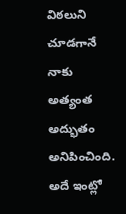విఠలుని చూడగానే నాకు అత్యంత అద్భుతం అనిపించింది. అదే ఇంట్లో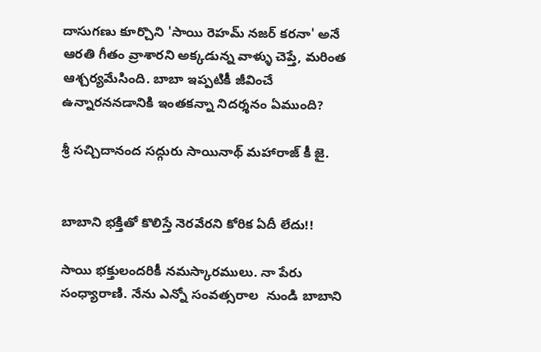దాసుగణు కూర్చొని 'సాయి రెహమ్ నజర్ కరనా' అనే ఆరతి గీతం వ్రాశారని అక్కడున్న వాళ్ళు చెప్తే, మరింత ఆశ్చర్యమేసింది. బాబా ఇప్పటికీ జీవించే ఉన్నారననడానికి ఇంతకన్నా నిదర్శనం ఏముంది?

శ్రీ సచ్చిదానంద సద్గురు సాయినాథ్ మహారాజ్ కీ జై.


బాబాని భక్తితో కొలిస్తే నెరవేరని కోరిక ఏదీ లేదు!!

సాయి భక్తులందరికీ నమస్కారములు. నా పేరు సంధ్యారాణి. నేను ఎన్నో సంవత్సరాల  నుండి బాబాని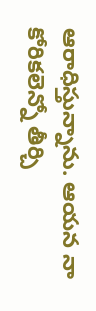ఆరాధిస్తున్నాను. ఆయన నా కోరికలెన్నో తీర్చి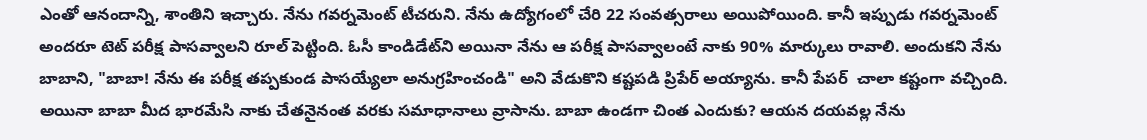ఎంతో ఆనందాన్ని, శాంతిని ఇచ్చారు. నేను గవర్నమెంట్ టీచరుని. నేను ఉద్యోగంలో చేరి 22 సంవత్సరాలు అయిపోయింది. కానీ ఇప్పుడు గవర్నమెంట్ అందరూ టెట్ పరీక్ష పాసవ్వాలని రూల్ పెట్టింది. ఓసీ కాండిడేట్‌ని అయినా నేను ఆ పరీక్ష పాసవ్వాలంటే నాకు 90% మార్కులు రావాలి. అందుకని నేను బాబాని, "బాబా! నేను ఈ పరీక్ష తప్పకుండ పాసయ్యేలా అనుగ్రహించండి" అని వేడుకొని కష్టపడి ప్రిపేర్ అయ్యాను. కానీ పేపర్  చాలా కష్టంగా వచ్చింది. అయినా బాబా మీద భారమేసి నాకు చేతనైనంత వరకు సమాధానాలు వ్రాసాను. బాబా ఉండగా చింత ఎందుకు? ఆయన దయవల్ల నేను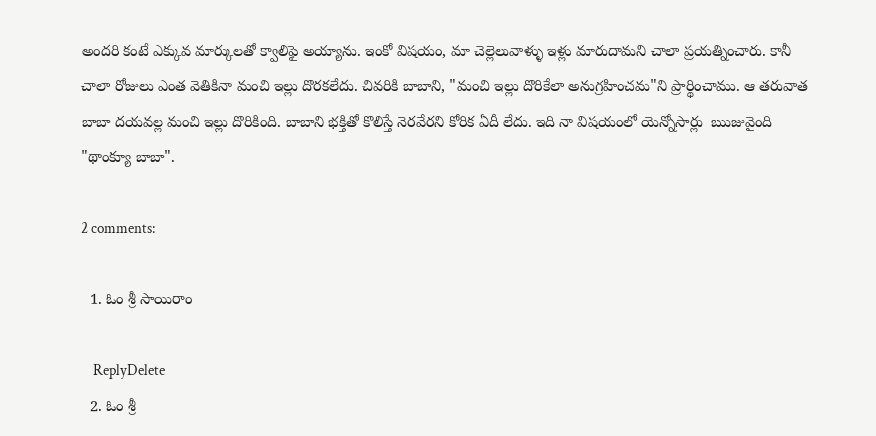అందరి కంటే ఎక్కువ మార్కులతో క్వాలిఫై అయ్యాను. ఇంకో విషయం, మా చెల్లెలువాళ్ళు ఇళ్లు మారుదామని చాలా ప్రయత్నించారు. కానీ చాలా రోజులు ఎంత వెతికినా మంచి ఇల్లు దొరకలేదు. చివరికి బాబాని, "మంచి ఇల్లు దొరికేలా అనుగ్రహించమ"ని ప్రార్థించాము. ఆ తరువాత బాబా దయవల్ల మంచి ఇల్లు దొరికింది. బాబాని భక్తితో కొలిస్తే నెరవేరని కోరిక ఏదీ లేదు. ఇది నా విషయంలో యెన్నోసార్లు  ఋజువైంది  "థాంక్యూ బాబా".

2 comments:

  1. ఓం శ్రీ సాయిరాం

    ReplyDelete
  2. ఓం శ్రీ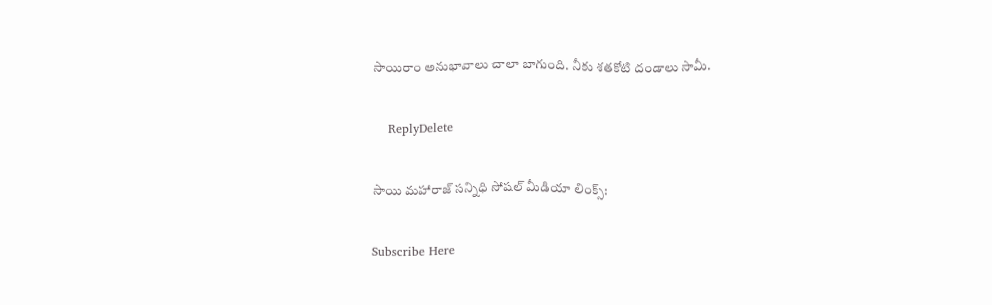సాయిరాం అనుభావాలు చాలా బాగుంది. నీకు శతకోటి దండాలు సామీ.

    ReplyDelete

సాయి మహారాజ్ సన్నిధి సోషల్ మీడియా లింక్స్:

Subscribe Here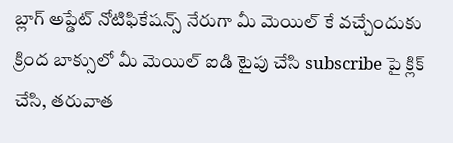బ్లాగ్ అప్డేట్ నోటిఫికేషన్స్ నేరుగా మీ మెయిల్ కే వచ్చేందుకు క్రింద బాక్సులో మీ మెయిల్ ఐడి టైపు చేసి subscribe పై క్లిక్ చేసి, తరువాత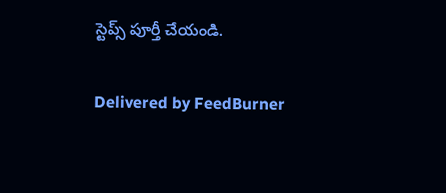స్టెప్స్ పూర్తీ చేయండి.

Delivered by FeedBurner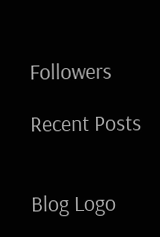Followers

Recent Posts


Blog Logo